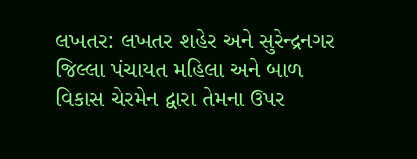લખતર: લખતર શહેર અને સુરેન્દ્રનગર જિલ્લા પંચાયત મહિલા અને બાળ વિકાસ ચેરમેન દ્વારા તેમના ઉપર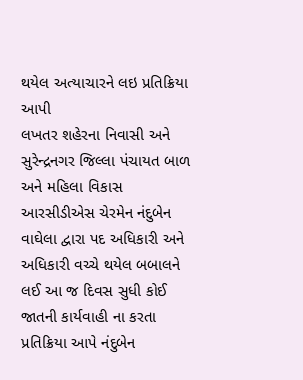થયેલ અત્યાચારને લઇ પ્રતિક્રિયા આપી
લખતર શહેરના નિવાસી અને સુરેન્દ્રનગર જિલ્લા પંચાયત બાળ અને મહિલા વિકાસ આરસીડીએસ ચેરમેન નંદુબેન વાઘેલા દ્વારા પદ અધિકારી અને અધિકારી વચ્ચે થયેલ બબાલને લઈ આ જ દિવસ સુધી કોઈ જાતની કાર્યવાહી ના કરતા પ્રતિક્રિયા આપે નંદુબેન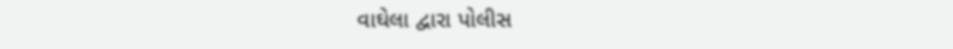વાઘેલા દ્વારા પોલીસ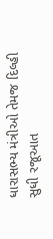ધારાસભ્ય મંત્રીઓ તેમજ દિલ્હી સુધી રજૂઆત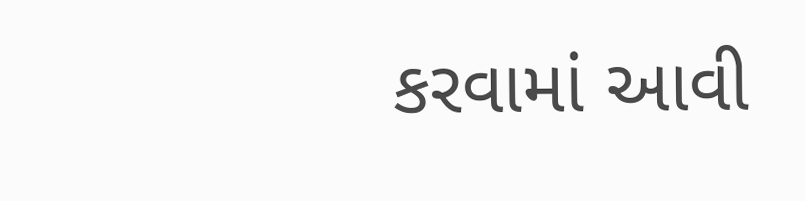કરવામાં આવી